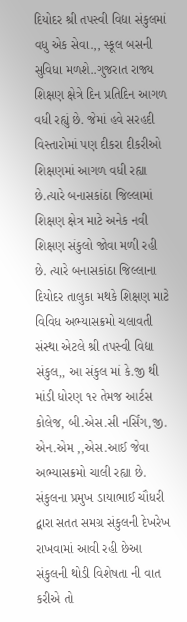દિયોદર શ્રી તપસ્વી વિદ્યા સંકુલમાં વધુ એક સેવા.,, સ્કૂલ બસની સુવિધા મળશે..ગુજરાત રાજ્ય શિક્ષણ ક્ષેત્રે દિન પ્રતિદિન આગળ વધી રહ્યું છે. જેમાં હવે સરહદી વિસ્તારોમાં પણ દીકરા દીકરીઓ શિક્ષણમાં આગળ વધી રહ્યા છે.ત્યારે બનાસકાંઠા જિલ્લામાં શિક્ષણ ક્ષેત્ર માટે અનેક નવી શિક્ષણ સંકુલો જોવા મળી રહી છે. ત્યારે બનાસકાંઠા જિલ્લાના દિયોદર તાલુકા મથકે શિક્ષણ માટે વિવિધ અભ્યાસક્રમો ચલાવતી સંસ્થા એટલે શ્રી તપસ્વી વિદ્યા સંકુલ,, આ સંકુલ માં કે.જી થી માંડી ધોરણ ૧૨ તેમજ આર્ટસ કોલેજ, બી.એસ.સી નર્સિંગ,જી. એન.એમ ,,એસ.આઈ જેવા અભ્યાસક્રમો ચાલી રહ્યા છે. સંકુલના પ્રમુખ ડાયાભાઈ ચૌધરી દ્વારા સતત સમગ્ર સંકુલની દેખરેખ રાખવામાં આવી રહી છેઆ સંકુલની થોડી વિશેષતા ની વાત કરીએ તો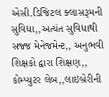એસી.ડિજિટલ ક્લાસરૂમની સુવિધા,,અત્યંત સુવિધાથી સજ્જ મેનેજમેન્ટ,, અનુભવી શિક્ષકો દ્વારા શિક્ષણ,, કોમ્પ્યુટર લેબ,,લાઇબ્રેરીની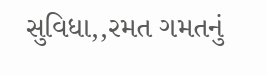સુવિધા,,રમત ગમતનું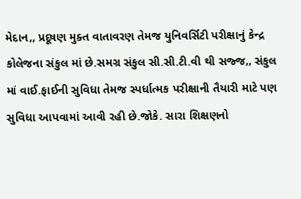મેદાન,, પ્રદૂષણ મુક્ત વાતાવરણ તેમજ યુનિવર્સિટી પરીક્ષાનું કેન્દ્ર કોલેજના સંકુલ માં છે.સમગ્ર સંકુલ સી.સી.ટી.વી થી સજ્જ,, સંકુલ માં વાઈ.ફાઈની સુવિધા તેમજ સ્પર્ધાત્મક પરીક્ષાની તૈયારી માટે પણ સુવિધા આપવામાં આવી રહી છે.જોકે. સારા શિક્ષણનો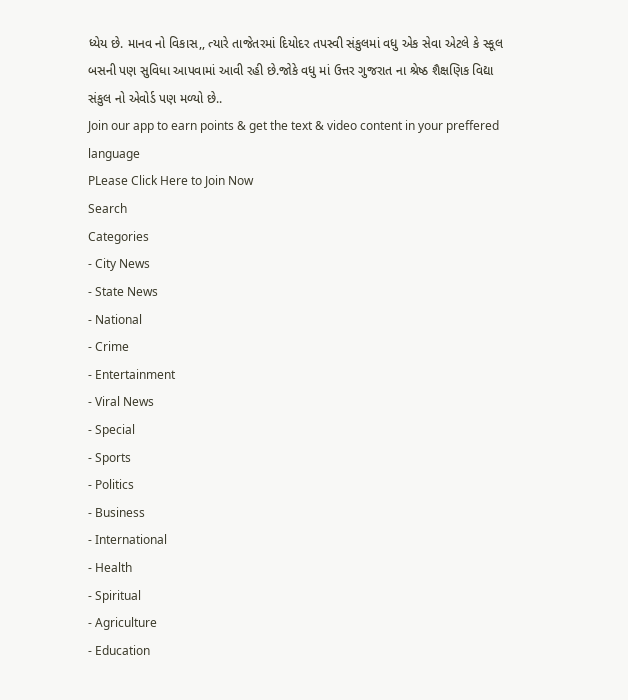ધ્યેય છે. માનવ નો વિકાસ,, ત્યારે તાજેતરમાં દિયોદર તપસ્વી સંકુલમાં વધુ એક સેવા એટલે કે સ્કૂલ બસની પણ સુવિધા આપવામાં આવી રહી છે.જોકે વધુ માં ઉત્તર ગુજરાત ના શ્રેષ્ઠ શૈક્ષણિક વિદ્યા સંકુલ નો એવોર્ડ પણ મળ્યો છે..
Join our app to earn points & get the text & video content in your preffered language
PLease Click Here to Join Now
Search
Categories
- City News
- State News
- National
- Crime
- Entertainment
- Viral News
- Special
- Sports
- Politics
- Business
- International
- Health
- Spiritual
- Agriculture
- Education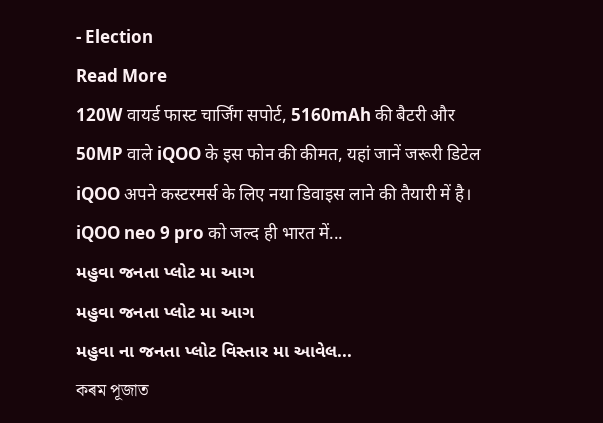- Election
Read More
120W वायर्ड फास्ट चार्जिंग सपोर्ट, 5160mAh की बैटरी और 50MP वाले iQOO के इस फोन की कीमत, यहां जानें जरूरी डिटेल
iQOO अपने कस्टरमर्स के लिए नया डिवाइस लाने की तैयारी में है। iQOO neo 9 pro को जल्द ही भारत में...
મહુવા જનતા પ્લોટ મા આગ
મહુવા જનતા પ્લોટ મા આગ
મહુવા ના જનતા પ્લોટ વિસ્તાર મા આવેલ...
কৰম পূজাত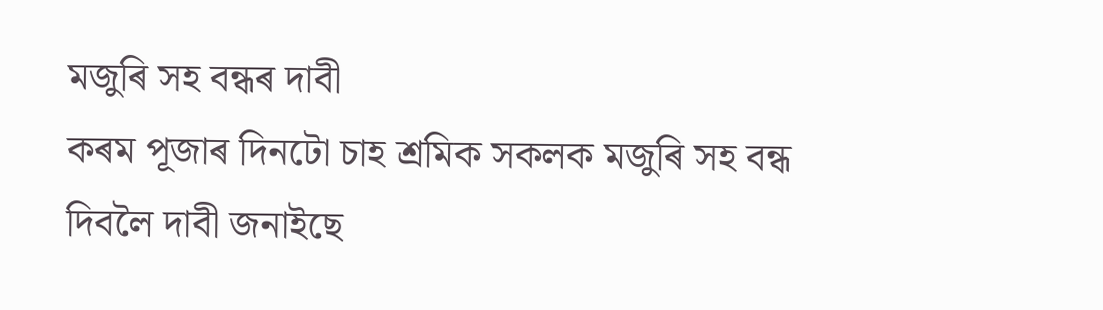মজুৰি সহ বন্ধৰ দাবী
কৰম পূজাৰ দিনটো চাহ শ্রমিক সকলক মজুৰি সহ বন্ধ দিবলৈ দাবী জনাইছে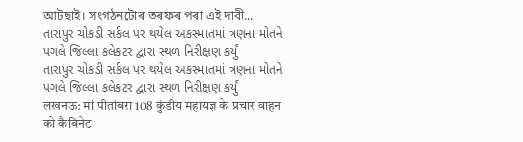আটছাই। সংগঠনটোৰ তৰফৰ পৰা এই দাবী...
તારાપુર ચોકડી સર્કલ પર થયેલ અકસ્માતમાં ત્રણના મોતને પગલે જિલ્લા કલેકટર દ્વારા સ્થળ નિરીક્ષણ કર્યું
તારાપુર ચોકડી સર્કલ પર થયેલ અકસ્માતમાં ત્રણના મોતને પગલે જિલ્લા કલેકટર દ્વારા સ્થળ નિરીક્ષણ કર્યું
लखनऊ: मां पीतांबरा 108 कुंडीय महायज्ञ के प्रचार वाहन को कैबिनेट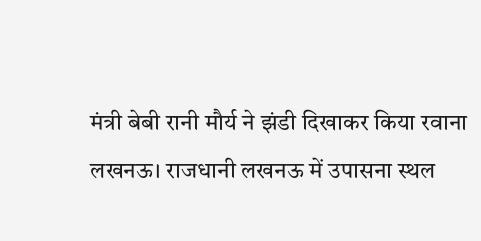मंत्री बेबी रानी मौर्य ने झंडी दिखाकर किया रवाना
लखनऊ। राजधानी लखनऊ में उपासना स्थल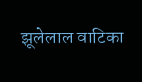झूलेलाल वाटिका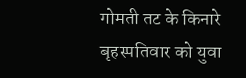गोमती तट के किनारे बृहस्पतिवार को युवा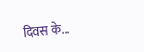दिवस के...